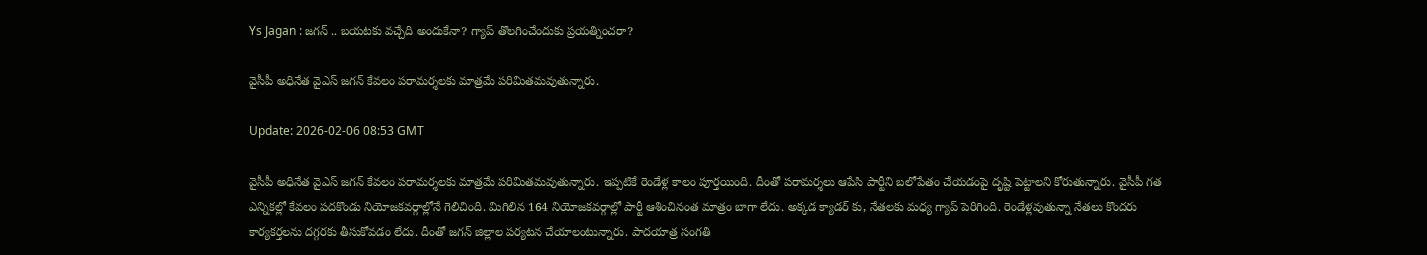Ys Jagan : జగన్ .. బయటకు వచ్చేది అందుకేనా? గ్యాప్ తొలగించేందుకు ప్రయత్నించరా?

వైసీపీ అధినేత వైఎస్ జగన్ కేవలం పరామర్శలకు మాత్రమే పరిమితమవుతున్నారు.

Update: 2026-02-06 08:53 GMT

వైసీపీ అధినేత వైఎస్ జగన్ కేవలం పరామర్శలకు మాత్రమే పరిమితమవుతున్నారు. ఇప్పటికే రెండేళ్ల కాలం పూర్తయింది. దీంతో పరామర్శలు ఆపేసి పార్టీని బలోపేతం చేయడంపై దృష్టి పెట్టాలని కోరుతున్నారు. వైసీపీ గత ఎన్నికల్లో కేవలం పదకొండు నియోజకవర్గాల్లోనే గెలిచింది. మిగిలిన 164 నియోజకవర్గాల్లో పార్టీ ఆశించినంత మాత్రం బాగా లేదు. అక్కడ క్యాడర్ కు, నేతలకు మధ్య గ్యాప్ పెరిగింది. రెండేళ్లవుతున్నా నేతలు కొందరు కార్యకర్తలను దగ్గరకు తీసుకోవడం లేదు. దీంతో జగన్ జిల్లాల పర్యటన చేయాలంటున్నారు. పాదయాత్ర సంగతి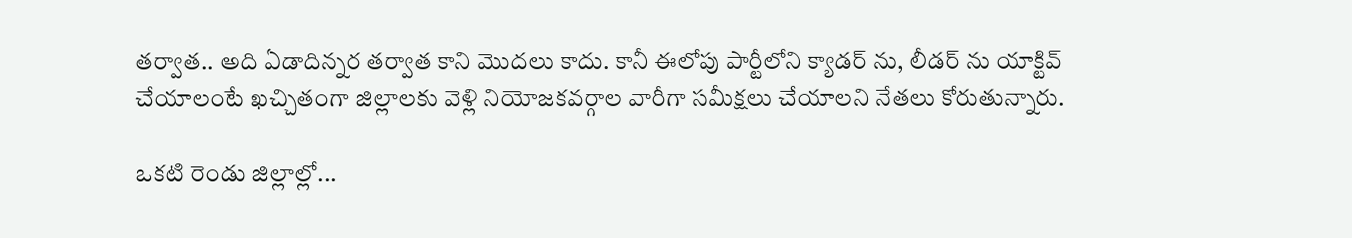తర్వాత.. అది ఏడాదిన్నర తర్వాత కాని మొదలు కాదు. కానీ ఈలోపు పార్టీలోని క్యాడర్ ను, లీడర్ ను యాక్టివ్ చేయాలంటే ఖచ్చితంగా జిల్లాలకు వెళ్లి నియోజకవర్గాల వారీగా సమీక్షలు చేయాలని నేతలు కోరుతున్నారు.

ఒకటి రెండు జిల్లాల్లో...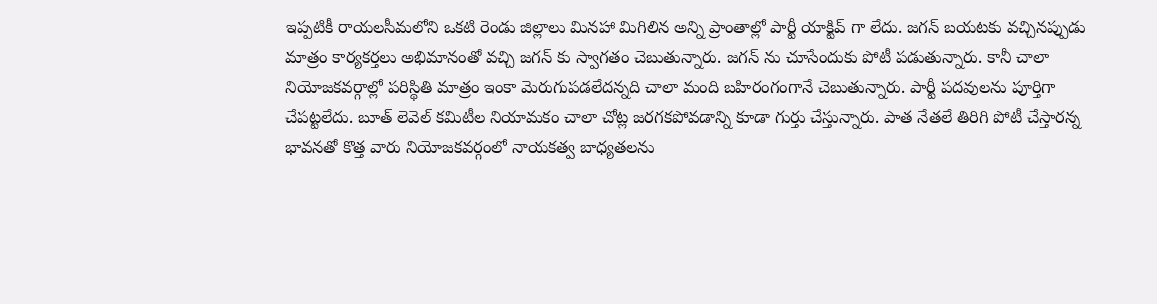ఇప్పటికీ రాయలసీమలోని ఒకటి రెండు జిల్లాలు మినహా మిగిలిన అన్ని ప్రాంతాల్లో పార్టీ యాక్టివ్ గా లేదు. జగన్ బయటకు వచ్చినప్పుడు మాత్రం కార్యకర్తలు అభిమానంతో వచ్చి జగన్ కు స్వాగతం చెబుతున్నారు. జగన్ ను చూసేందుకు పోటీ పడుతున్నారు. కానీ చాలా నియోజకవర్గాల్లో పరిస్థితి మాత్రం ఇంకా మెరుగుపడలేదన్నది చాలా మంది బహిరంగంగానే చెబుతున్నారు. పార్టీ పదవులను పూర్తిగా చేపట్టలేదు. బూత్ లెవెల్ కమిటీల నియామకం చాలా చోట్ల జరగకపోవడాన్ని కూడా గుర్తు చేస్తున్నారు. పాత నేతలే తిరిగి పోటీ చేస్తారన్న భావనతో కొత్త వారు నియోజకవర్గంలో నాయకత్వ బాధ్యతలను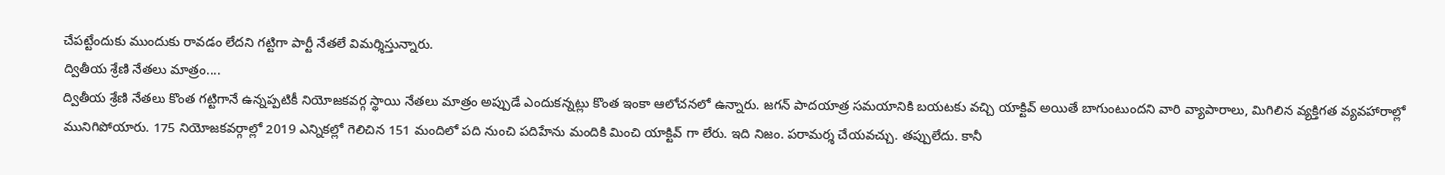చేపట్టేందుకు ముందుకు రావడం లేదని గట్టిగా పార్టీ నేతలే విమర్శిస్తున్నారు.
ద్వితీయ శ్రేణి నేతలు మాత్రం....
ద్వితీయ శ్రేణి నేతలు కొంత గట్టిగానే ఉన్నప్పటికీ నియోజకవర్గ స్థాయి నేతలు మాత్రం అప్పుడే ఎందుకన్నట్లు కొంత ఇంకా ఆలోచనలో ఉన్నారు. జగన్ పాదయాత్ర సమయానికి బయటకు వచ్చి యాక్టివ్ అయితే బాగుంటుందని వారి వ్యాపారాలు, మిగిలిన వ్యక్తిగత వ్యవహారాల్లో మునిగిపోయారు. 175 నియోజకవర్గాల్లో 2019 ఎన్నికల్లో గెలిచిన 151 మందిలో పది నుంచి పదిహేను మందికి మించి యాక్టివ్ గా లేరు. ఇది నిజం. పరామర్శ చేయవచ్చు. తప్పులేదు. కానీ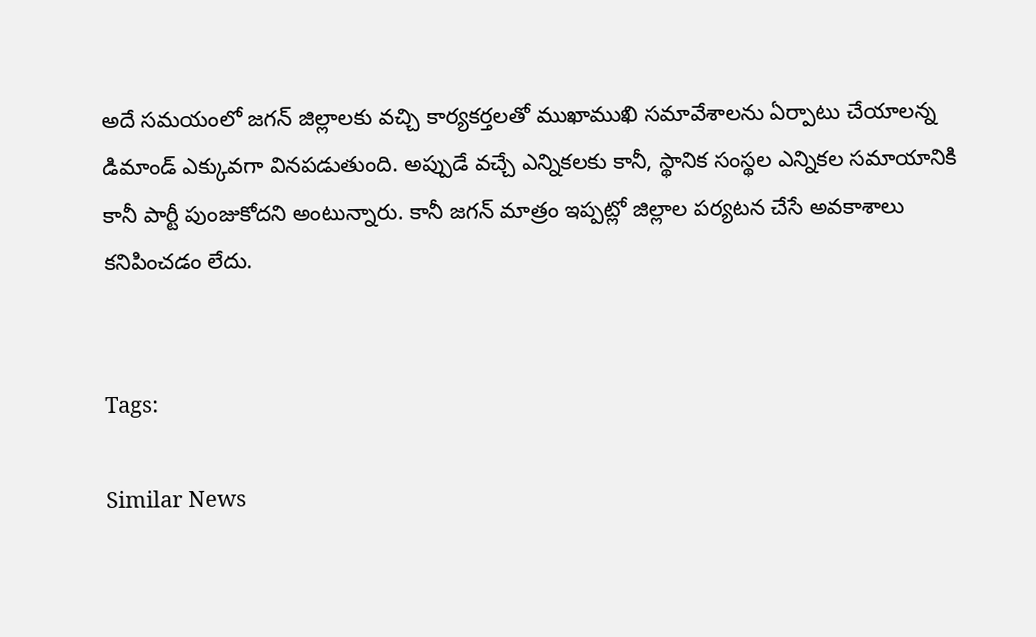అదే సమయంలో జగన్ జిల్లాలకు వచ్చి కార్యకర్తలతో ముఖాముఖి సమావేశాలను ఏర్పాటు చేయాలన్న డిమాండ్ ఎక్కువగా వినపడుతుంది. అప్పుడే వచ్చే ఎన్నికలకు కానీ, స్థానిక సంస్థల ఎన్నికల సమాయానికి కానీ పార్టీ పుంజుకోదని అంటున్నారు. కానీ జగన్ మాత్రం ఇప్పట్లో జిల్లాల పర్యటన చేసే అవకాశాలు కనిపించడం లేదు.


Tags:

Similar News